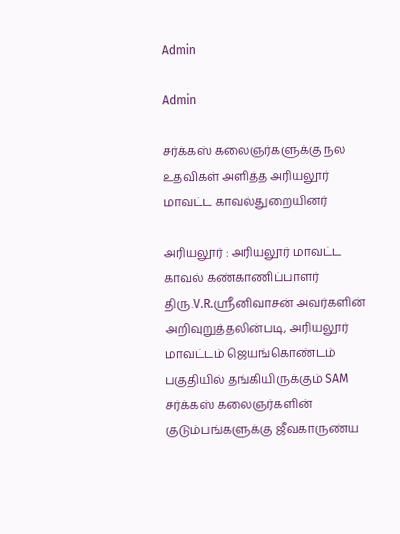Admin

Admin

சர்க்கஸ் கலைஞர்களுக்கு நல உதவிகள் அளித்த அரியலூர் மாவட்ட காவல்துறையினர்

அரியலூர் : அரியலூர் மாவட்ட காவல் கண்காணிப்பாளர் திரு.V.R.ஸ்ரீனிவாசன் அவர்களின் அறிவுறுத்தலின்படி, அரியலூர் மாவட்டம் ஜெயங்கொண்டம் பகுதியில் தங்கியிருக்கும் SAM சர்க்கஸ் கலைஞர்களின் குடும்பங்களுக்கு ஜீவகாருண்ய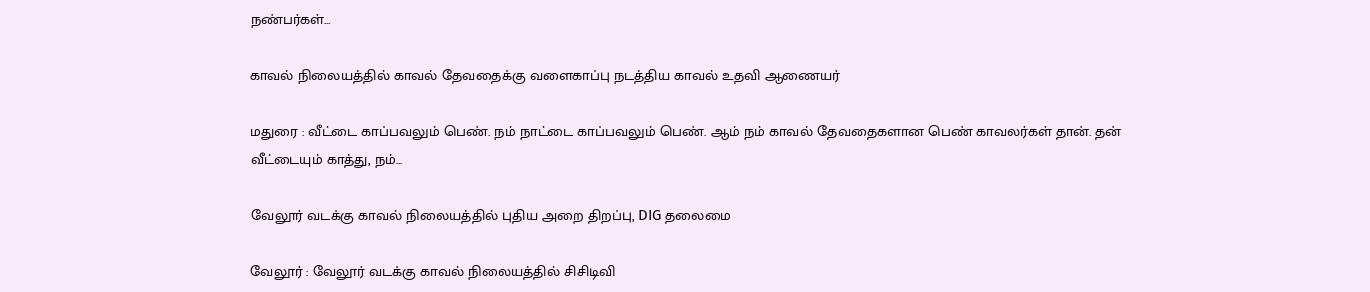நண்பர்கள்...

காவல் நிலையத்தில் காவல் தேவதைக்கு வளைகாப்பு நடத்திய காவல் உதவி ஆணையர்

மதுரை : வீட்டை காப்பவலும் பெண். நம் நாட்டை காப்பவலும் பெண். ஆம் நம் காவல் தேவதைகளான பெண் காவலர்கள் தான். தன் வீட்டையும் காத்து, நம்...

வேலூர் வடக்கு காவல் நிலையத்தில் புதிய அறை திறப்பு, DIG தலைமை

வேலூர் : வேலூர் வடக்கு காவல் நிலையத்தில் சிசிடிவி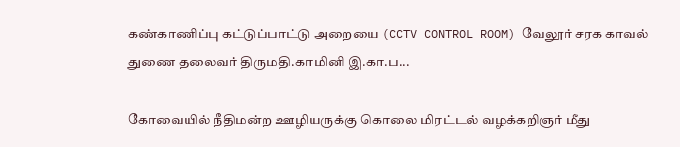கண்காணிப்பு கட்டுப்பாட்டு அறையை (CCTV CONTROL ROOM) வேலூர் சரக காவல் துணை தலைவர் திருமதி.காமினி இ.கா.ப...

கோவையில் நீதிமன்ற ஊழியருக்கு கொலை மிரட்டல் வழக்கறிஞர் மீது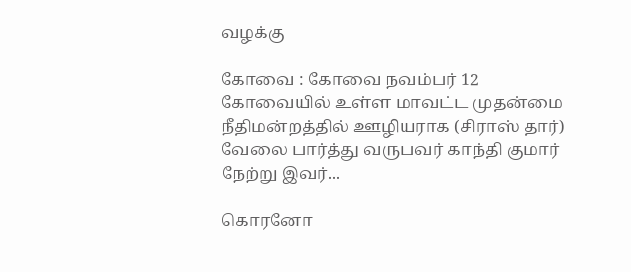வழக்கு

கோவை : கோவை நவம்பர் 12 கோவையில் உள்ள மாவட்ட முதன்மை நீதிமன்றத்தில் ஊழியராக (சிராஸ் தார்) வேலை பார்த்து வருபவர் காந்தி குமார் நேற்று இவர்...

கொரனோ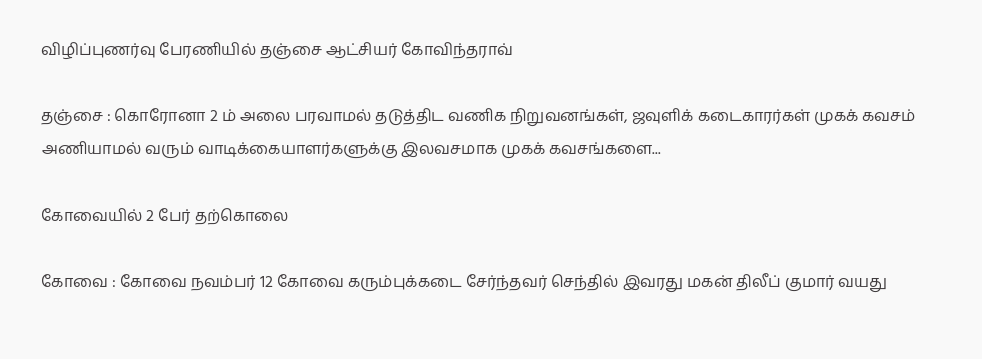விழிப்புணர்வு பேரணியில் தஞ்சை ஆட்சியர் கோவிந்தராவ்

தஞ்சை : கொரோனா 2 ம் அலை பரவாமல் தடுத்திட வணிக நிறுவனங்கள், ஜவுளிக் கடைகாரர்கள் முகக் கவசம் அணியாமல் வரும் வாடிக்கையாளர்களுக்கு இலவசமாக முகக் கவசங்களை...

கோவையில் 2 பேர் தற்கொலை

கோவை : கோவை நவம்பர் 12 கோவை கரும்புக்கடை சேர்ந்தவர் செந்தில் இவரது மகன் திலீப் குமார் வயது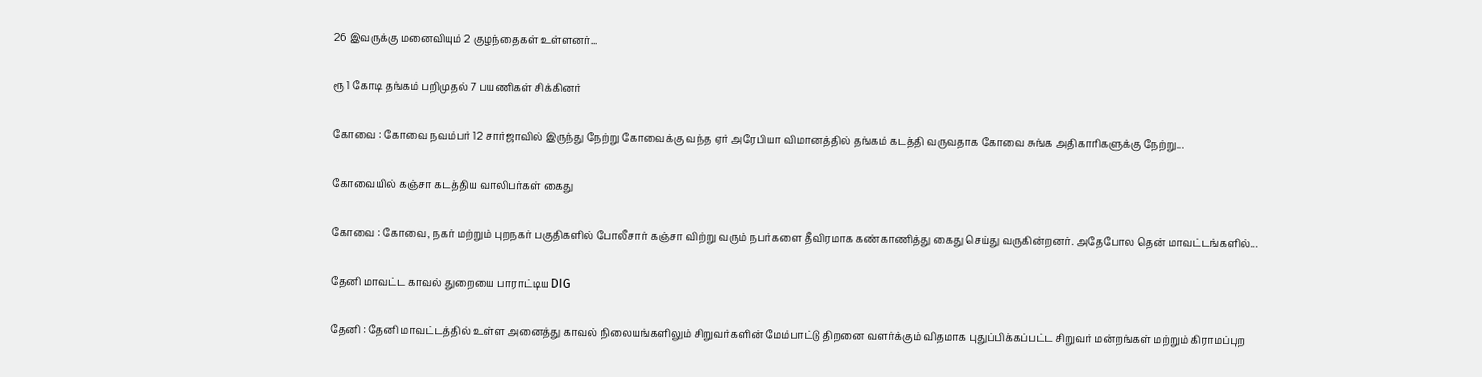26 இவருக்கு மனைவியும் 2 குழந்தைகள் உள்ளனர்...

ரூ 1 கோடி தங்கம் பறிமுதல் 7 பயணிகள் சிக்கினர்

கோவை : கோவை நவம்பர் 12 சார்ஜாவில் இருந்து நேற்று கோவைக்கு வந்த ஏர் அரேபியா விமானத்தில் தங்கம் கடத்தி வருவதாக கோவை சுங்க அதிகாரிகளுக்கு நேற்று...

கோவையில் கஞ்சா கடத்திய வாலிபர்கள் கைது

கோவை : கோவை, நகர் மற்றும் புறநகர் பகுதிகளில் போலீசார் கஞ்சா விற்று வரும் நபர்களை தீவிரமாக கண்காணித்து கைது செய்து வருகின்றனர். அதேபோல தென் மாவட்டங்களில்...

தேனி மாவட்ட காவல் துறையை பாராட்டிய DIG

தேனி : தேனி மாவட்டத்தில் உள்ள அனைத்து காவல் நிலையங்களிலும் சிறுவர்களின் மேம்பாட்டு திறனை வளர்க்கும் விதமாக புதுப்பிக்கப்பட்ட சிறுவர் மன்றங்கள் மற்றும் கிராமப்புற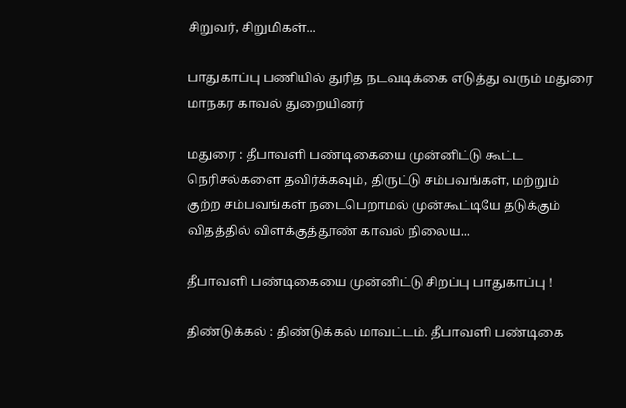சிறுவர், சிறுமிகள்...

பாதுகாப்பு பணியில் துரித நடவடிக்கை எடுத்து வரும் மதுரை மாநகர காவல் துறையினர்

மதுரை : தீபாவளி பண்டிகையை முன்னிட்டு கூட்ட நெரிசல்களை தவிர்க்கவும், திருட்டு சம்பவங்கள், மற்றும் குற்ற சம்பவங்கள் நடைபெறாமல் முன்கூட்டியே தடுக்கும் விதத்தில் விளக்குத்தூண் காவல் நிலைய...

தீபாவளி பண்டிகையை முன்னிட்டு சிறப்பு பாதுகாப்பு !

திண்டுக்கல் : திண்டுக்கல் மாவட்டம். தீபாவளி பண்டிகை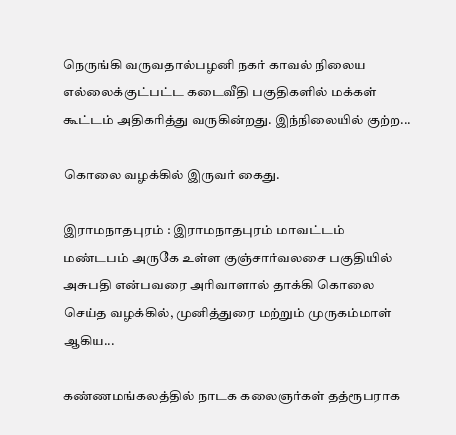நெருங்கி வருவதால்பழனி நகர் காவல் நிலைய எல்லைக்குட்பட்ட கடைவீதி பகுதிகளில் மக்கள் கூட்டம் அதிகரித்து வருகின்றது. இந்நிலையில் குற்ற...

கொலை வழக்கில் இருவர் கைது.

இராமநாதபுரம் : இராமநாதபுரம் மாவட்டம் மண்டபம் அருகே உள்ள குஞ்சார்வலசை பகுதியில் அசுபதி என்பவரை அரிவாளால் தாக்கி கொலை செய்த வழக்கில், முனித்துரை மற்றும் முருகம்மாள் ஆகிய...

கண்ணமங்கலத்தில் நாடக கலைஞர்கள் தத்ரூபராக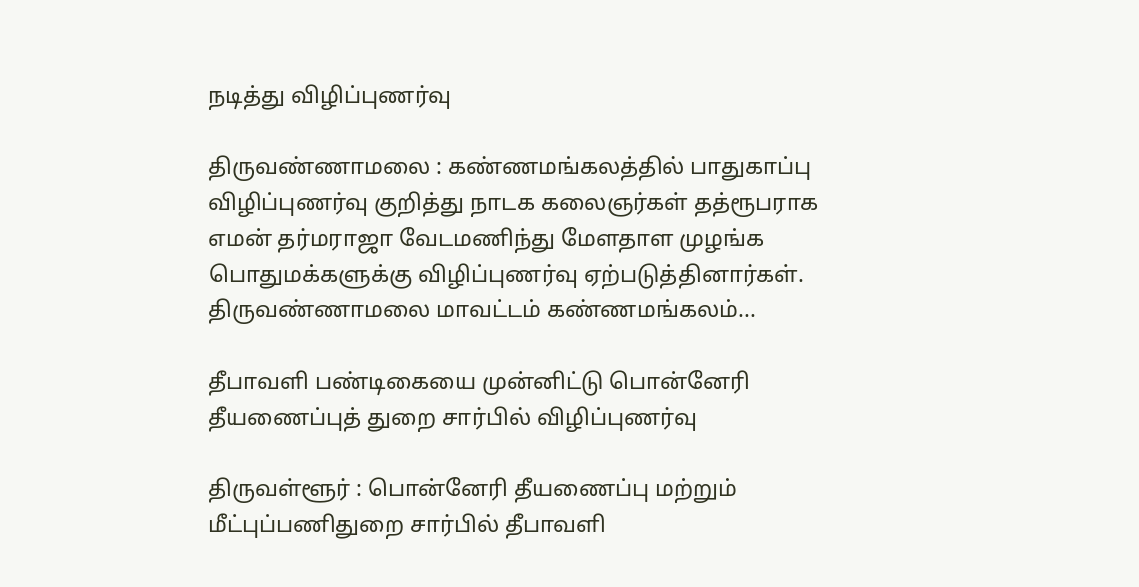நடித்து விழிப்புணர்வு

திருவண்ணாமலை : கண்ணமங்கலத்தில் பாதுகாப்பு விழிப்புணர்வு குறித்து நாடக கலைஞர்கள் தத்ரூபராக எமன் தர்மராஜா வேடமணிந்து மேளதாள முழங்க பொதுமக்களுக்கு விழிப்புணர்வு ஏற்படுத்தினார்கள். திருவண்ணாமலை மாவட்டம் கண்ணமங்கலம்...

தீபாவளி பண்டிகையை முன்னிட்டு பொன்னேரி தீயணைப்புத் துறை சார்பில் விழிப்புணர்வு

திருவள்ளூர் : பொன்னேரி தீயணைப்பு மற்றும் மீட்புப்பணிதுறை சார்பில் தீபாவளி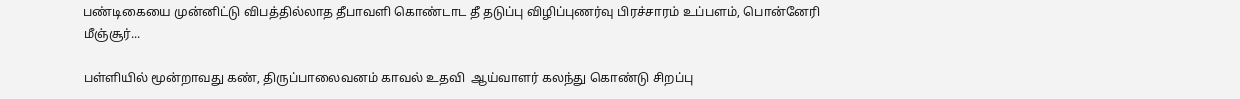பண்டிகையை முன்னிட்டு விபத்தில்லாத தீபாவளி கொண்டாட தீ தடுப்பு விழிப்புணர்வு பிரச்சாரம் உப்பளம், பொன்னேரி மீஞ்சூர்...

பள்ளியில் மூன்றாவது கண், திருப்பாலைவனம் காவல் உதவி  ஆய்வாளர் கலந்து கொண்டு சிறப்பு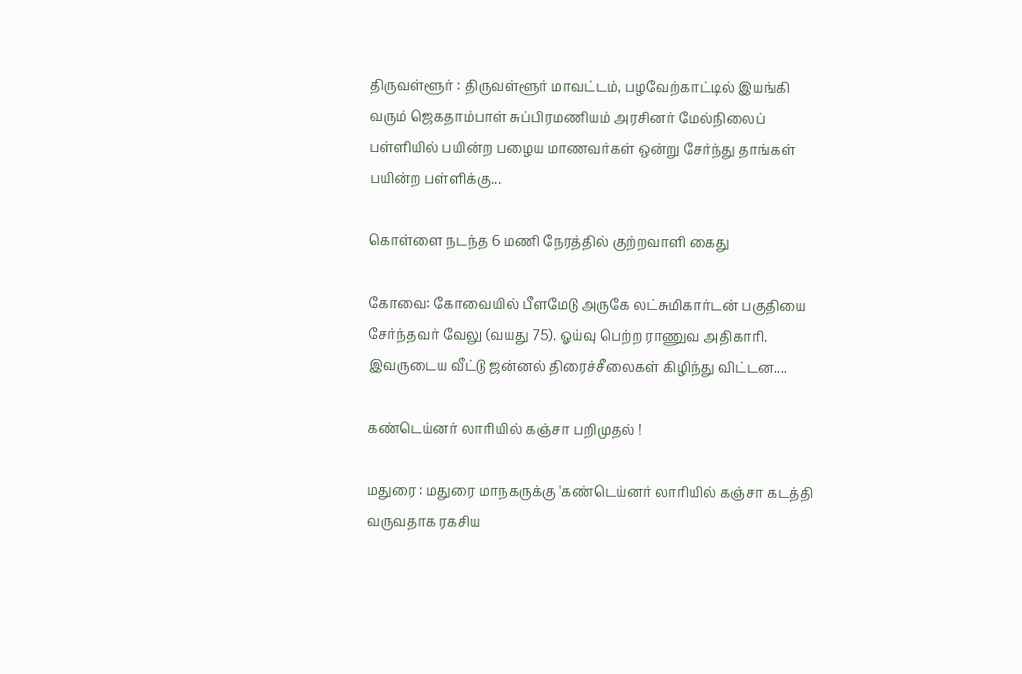திருவள்ளூர் : திருவள்ளூர் மாவட்டம், பழவேற்காட்டில் இயங்கி வரும் ஜெகதாம்பாள் சுப்பிரமணியம் அரசினர் மேல்நிலைப் பள்ளியில் பயின்ற பழைய மாணவர்கள் ஒன்று சேர்ந்து தாங்கள் பயின்ற பள்ளிக்கு...

கொள்ளை நடந்த 6 மணி நேரத்தில் குற்றவாளி கைது

கோவை: கோவையில் பீளமேடு அருகே லட்சுமிகார்டன் பகுதியை சேர்ந்தவர் வேலு (வயது 75). ஓய்வு பெற்ற ராணுவ அதிகாரி. இவருடைய வீட்டு ஜன்னல் திரைச்சீலைகள் கிழிந்து விட்டன....

கண்டெய்னர் லாரியில் கஞ்சா பறிமுதல் !

மதுரை : மதுரை மாநகருக்கு 'கண்டெய்னர் லாரியில் கஞ்சா கடத்தி வருவதாக ரகசிய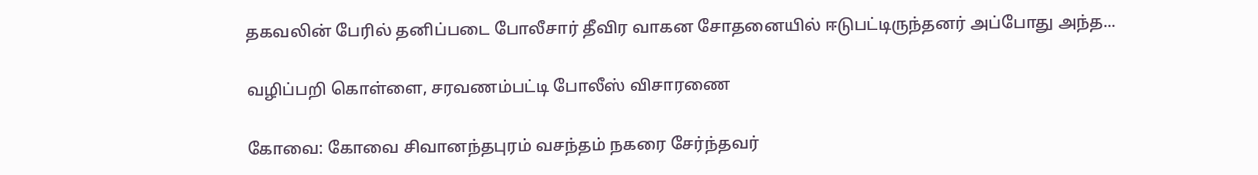தகவலின் பேரில் தனிப்படை போலீசார் தீவிர வாகன சோதனையில் ஈடுபட்டிருந்தனர் அப்போது அந்த...

வழிப்பறி கொள்ளை, சரவணம்பட்டி போலீஸ் விசாரணை

கோவை: கோவை சிவானந்தபுரம் வசந்தம் நகரை சேர்ந்தவர்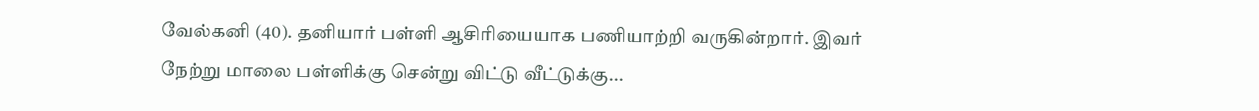வேல்கனி (40). தனியார் பள்ளி ஆசிரியையாக பணியாற்றி வருகின்றார். இவர் நேற்று மாலை பள்ளிக்கு சென்று விட்டு வீட்டுக்கு...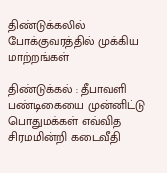திண்டுக்கலில் போக்குவரத்தில் முக்கிய மாற்றங்கள்

திண்டுக்கல் : தீபாவளி பண்டிகையை முன்னிட்டு பொதுமக்கள் எவ்வித சிரமமின்றி கடைவீதி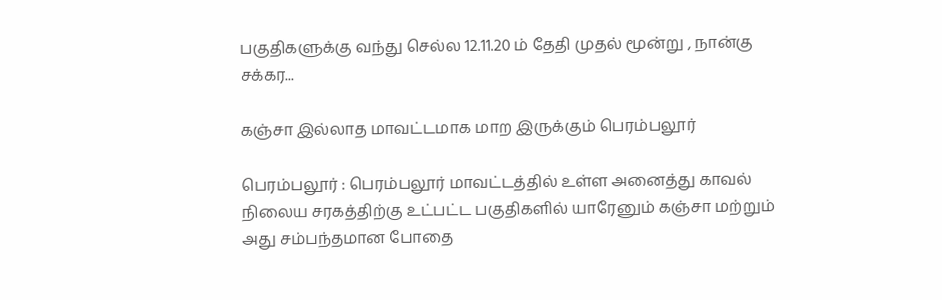பகுதிகளுக்கு வந்து செல்ல 12.11.20 ம் தேதி முதல் மூன்று , நான்கு சக்கர...

கஞ்சா இல்லாத மாவட்டமாக மாற இருக்கும் பெரம்பலூர்

பெரம்பலூர் : பெரம்பலூர் மாவட்டத்தில் உள்ள அனைத்து காவல் நிலைய சரகத்திற்கு உட்பட்ட பகுதிகளில் யாரேனும் கஞ்சா மற்றும் அது சம்பந்தமான போதை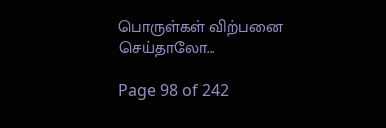பொருள்கள் விற்பனை செய்தாலோ...

Page 98 of 242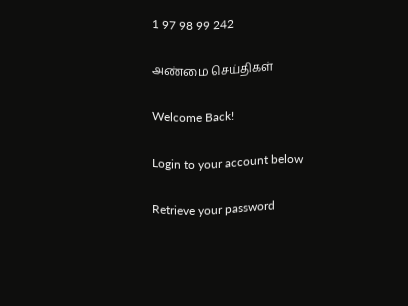1 97 98 99 242

அண்மை செய்திகள்

Welcome Back!

Login to your account below

Retrieve your password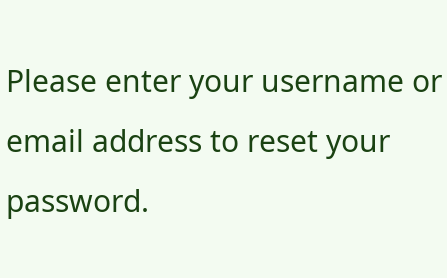Please enter your username or email address to reset your password.